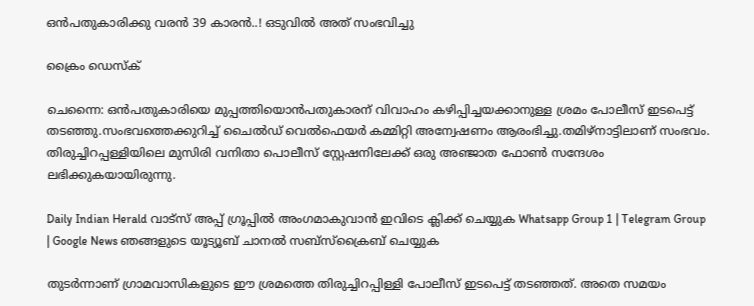ഒൻപതുകാരിക്കു വരൻ 39 കാരൻ..! ഒടുവിൽ അത് സംഭവിച്ചു

ക്രൈം ഡെസ്‌ക്

ചെന്നൈ: ഒൻപതുകാരിയെ മുപ്പത്തിയൊൻപതുകാരന് വിവാഹം കഴിപ്പിച്ചയക്കാനുള്ള ശ്രമം പോലീസ് ഇടപെട്ട് തടഞ്ഞു.സംഭവത്തെക്കുറിച്ച് ചൈൽഡ് വെൽഫെയർ കമ്മിറ്റി അന്വേഷണം ആരംഭിച്ചു.തമിഴ്‌നാട്ടിലാണ് സംഭവം. തിരുച്ചിറപ്പള്ളിയിലെ മുസിരി വനിതാ പൊലീസ് സ്റ്റേഷനിലേക്ക് ഒരു അഞ്ജാത ഫോൺ സന്ദേശം ലഭിക്കുകയായിരുന്നു.

Daily Indian Herald വാട്സ് അപ്പ് ഗ്രൂപ്പിൽ അംഗമാകുവാൻ ഇവിടെ ക്ലിക്ക് ചെയ്യുക Whatsapp Group 1 | Telegram Group | Google News ഞങ്ങളുടെ യൂട്യൂബ് ചാനൽ സബ്സ്ക്രൈബ് ചെയ്യുക

തുടർന്നാണ് ഗ്രാമവാസികളുടെ ഈ ശ്രമത്തെ തിരുച്ചിറപ്പിള്ളി പോലീസ് ഇടപെട്ട് തടഞ്ഞത്. അതെ സമയം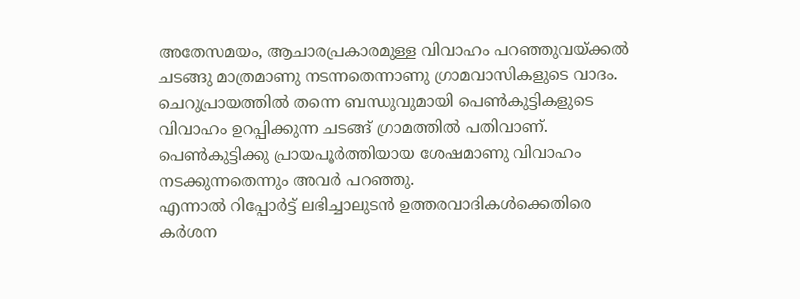അതേസമയം, ആചാരപ്രകാരമുള്ള വിവാഹം പറഞ്ഞുവയ്ക്കൽ ചടങ്ങു മാത്രമാണു നടന്നതെന്നാണു ഗ്രാമവാസികളുടെ വാദം. ചെറുപ്രായത്തിൽ തന്നെ ബന്ധുവുമായി പെൺകുട്ടികളുടെ വിവാഹം ഉറപ്പിക്കുന്ന ചടങ്ങ് ഗ്രാമത്തിൽ പതിവാണ്. പെൺകുട്ടിക്കു പ്രായപൂർത്തിയായ ശേഷമാണു വിവാഹം നടക്കുന്നതെന്നും അവർ പറഞ്ഞു.
എന്നാൽ റിപ്പോർട്ട് ലഭിച്ചാലുടൻ ഉത്തരവാദികൾക്കെതിരെ കർശന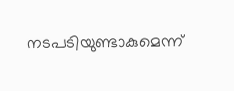നടപടിയുണ്ടാകുമെന്ന്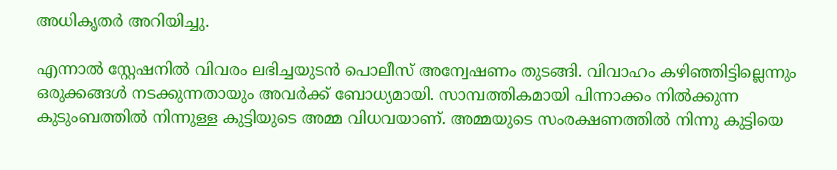അധികൃതർ അറിയിച്ചു.

എന്നാൽ സ്റ്റേഷനിൽ വിവരം ലഭിച്ചയുടൻ പൊലീസ് അന്വേഷണം തുടങ്ങി. വിവാഹം കഴിഞ്ഞിട്ടില്ലെന്നും ഒരുക്കങ്ങൾ നടക്കുന്നതായും അവർക്ക് ബോധ്യമായി. സാമ്പത്തികമായി പിന്നാക്കം നിൽക്കുന്ന കുടുംബത്തിൽ നിന്നുള്ള കുട്ടിയുടെ അമ്മ വിധവയാണ്. അമ്മയുടെ സംരക്ഷണത്തിൽ നിന്നു കുട്ടിയെ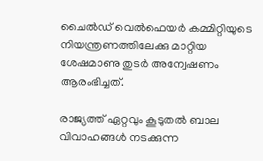ചൈൽഡ് വെൽഫെയർ കമ്മിറ്റിയുടെ നിയന്ത്രണത്തിലേക്കു മാറ്റിയ ശേഷമാണു തുടർ അന്വേഷണം ആരംഭിച്ചത്.

രാജ്യത്ത് ഏറ്റവും കൂടുതൽ ബാല വിവാഹങ്ങൾ നടക്കുന്ന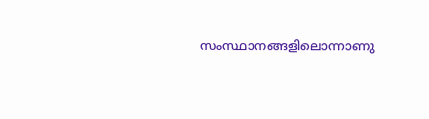സംസ്ഥാനങ്ങളിലൊന്നാണു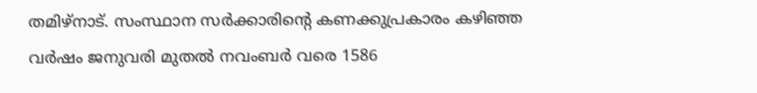തമിഴ്‌നാട്. സംസ്ഥാന സർക്കാരിന്റെ കണക്കുപ്രകാരം കഴിഞ്ഞ വർഷം ജനുവരി മുതൽ നവംബർ വരെ 1586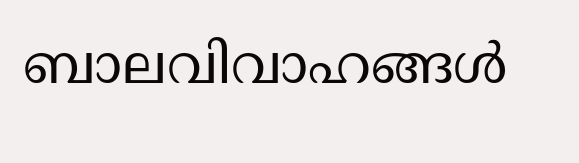ബാലവിവാഹങ്ങൾ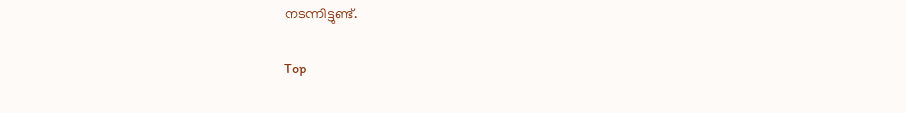നടന്നിട്ടുണ്ട്.

Top